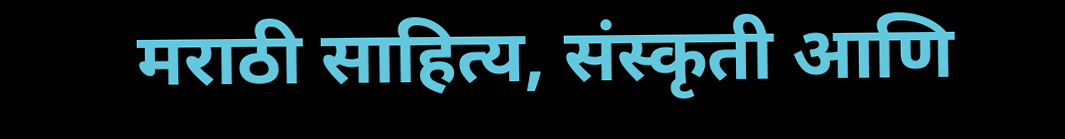मराठी साहित्य, संस्कृती आणि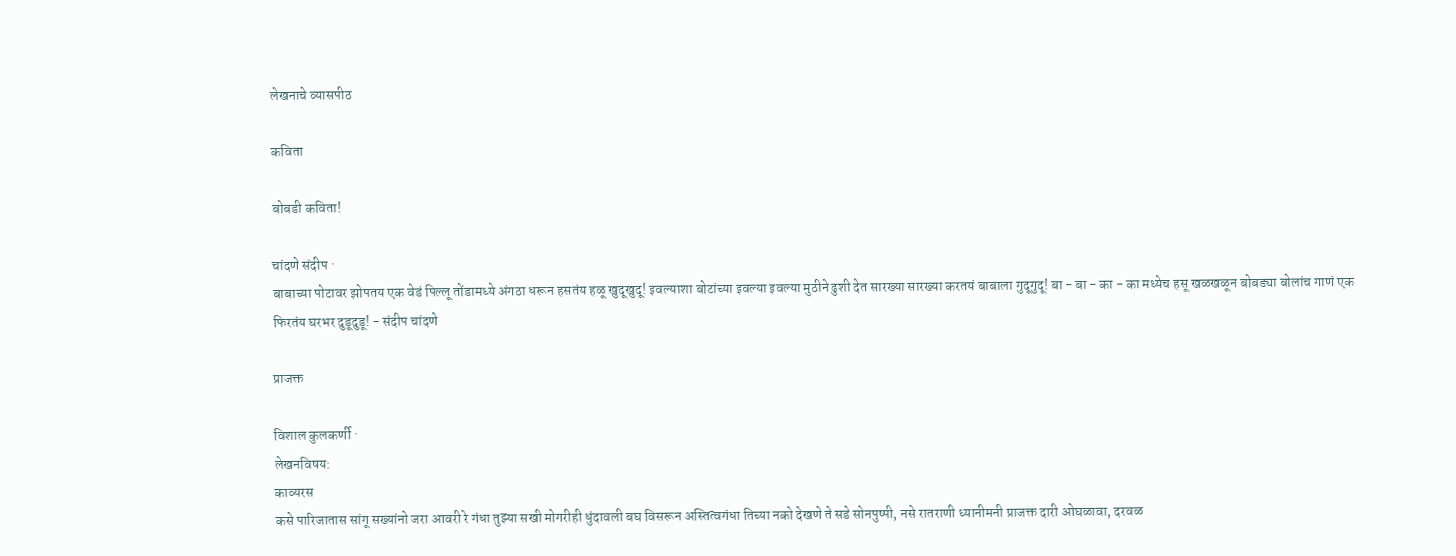लेखनाचे व्यासपीठ

कविता

बोबडी कविता!

चांदणे संदीप ·
बाबाच्या पोटावर झोपतय एक वेडं पिल्लू तोंडामध्ये अंगठा धरून हसतंय हळू खुदूखुदू! इवल्याशा बोटांच्या इवल्या इवल्या मुठीने ढुशी देत सारख्या सारख्या करतयं बाबाला गुदूगुदू! बा - बा - का - का मध्येच हसू खळखळून बोबड्या बोलांच गाणं एक फिरतंय घरभर दुडूदुडू! - संदीप चांदणे

प्राजक्त

विशाल कुलकर्णी ·
लेखनविषय:
काव्यरस
कसे पारिजातास सांगू सख्यांनो जरा आवरी रे गंधा तुझ्या सखी मोगरीही धुंदावली बघ विसरून अस्तित्वगंधा तिच्या नको देखणे ते सडे सोनपुष्पी, नसे रातराणी ध्यानीमनी प्राजक्त दारी ओघळावा, दरवळ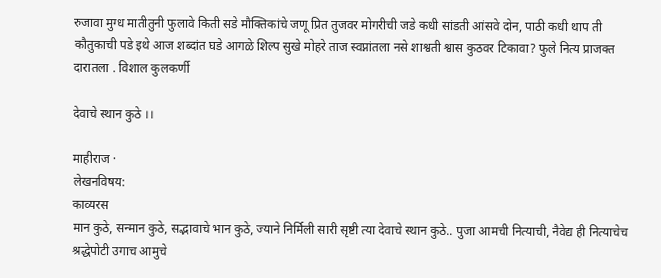रुजावा मुग्ध मातीतुनी फुलावे किती सडे मौक्तिकांचे जणू प्रित तुजवर मोगरीची जडे कधी सांडती आंसवे दोन, पाठी कधी थाप ती कौतुकाची पडे इथे आज शब्दांत घडे आगळे शिल्प सुखे मोहरे ताज स्वप्नांतला नसे शाश्वती श्वास कुठवर टिकावा? फुले नित्य प्राजक्त दारातला . विशाल कुलकर्णी

देवाचे स्थान कुठे ।।

माहीराज ·
लेखनविषय:
काव्यरस
मान कुठे, सन्मान कुठे, सद्भावाचे भान कुठे, ज्याने निर्मिली सारी सृष्टी त्या देवाचे स्थान कुठे.. पुजा आमची नित्याची, नैवेद्य ही नित्याचेच श्रद्धेपोटी उगाच आमुचे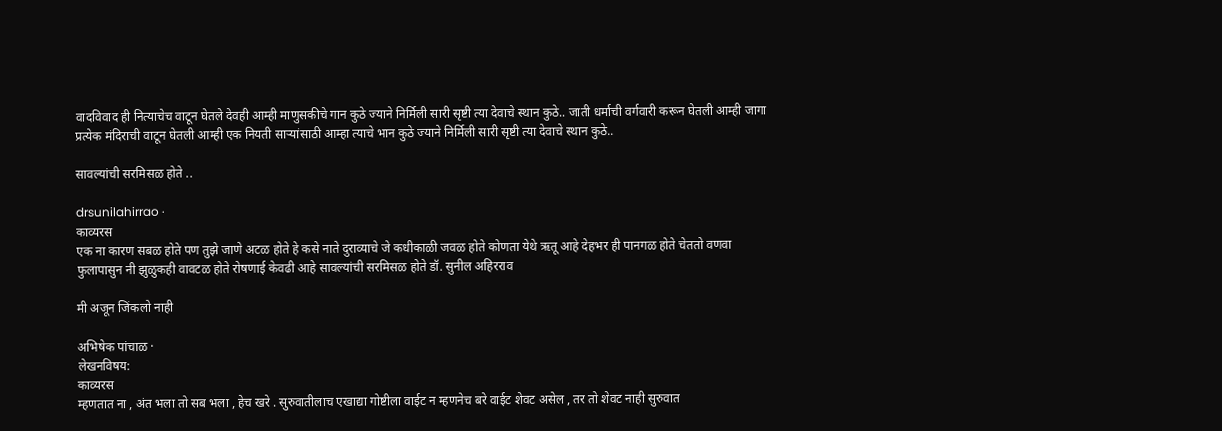वादविवाद ही नित्याचेच वाटून घेतले देवही आम्ही माणुसकीचे गान कुठे ज्याने निर्मिली सारी सृष्टी त्या देवाचे स्थान कुठे.. जाती धर्माची वर्गवारी करून घेतली आम्ही जागा प्रत्येक मंदिराची वाटून घेतली आम्ही एक नियती सार्‍यांसाठी आम्हा त्याचे भान कुठे ज्याने निर्मिली सारी सृष्टी त्या देवाचे स्थान कुठे..

सावल्यांची सरमिसळ होते ..

drsunilahirrao ·
काव्यरस
एक ना कारण सबळ होते पण तुझे जाणे अटळ होते हे कसे नाते दुराव्याचे जे कधीकाळी जवळ होते कोणता येथे ऋतू आहे देहभर ही पानगळ होते चेततो वणवा फुलापासुन नी झुळुकही वावटळ होते रोषणाई केवढी आहे सावल्यांची सरमिसळ होते डॉ. सुनील अहिरराव

मी अजून जिंकलो नाही

अभिषेक पांचाळ ·
लेखनविषय:
काव्यरस
म्हणतात ना , अंत भला तो सब भला , हेच खरे . सुरुवातीलाच एखाद्या गोष्टीला वाईट न म्हणनेच बरे वाईट शेवट असेल , तर तो शेवट नाही सुरुवात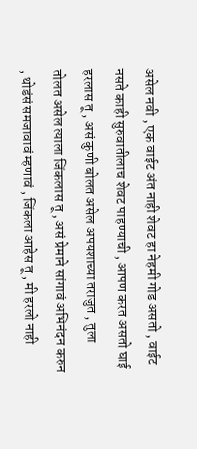असेल नवी , एक वाईट अंत नाही शेवट हा नेहमी गोड असतो , वाईट नसते काही सुरुवातीलाच शेवट पाहण्याची , आपण करत असतो घाई हरलास तू , असं कुणी बोलत असेल अपयशाच्या तराजुत , तुला तोलत असेल त्याला जिंकलास तू , असं प्रेमाने सांगावं अभिनंदन करुन , थोडंसं समजावावं म्हणावं , जिंकला आहेस तू , मी हरलो नाही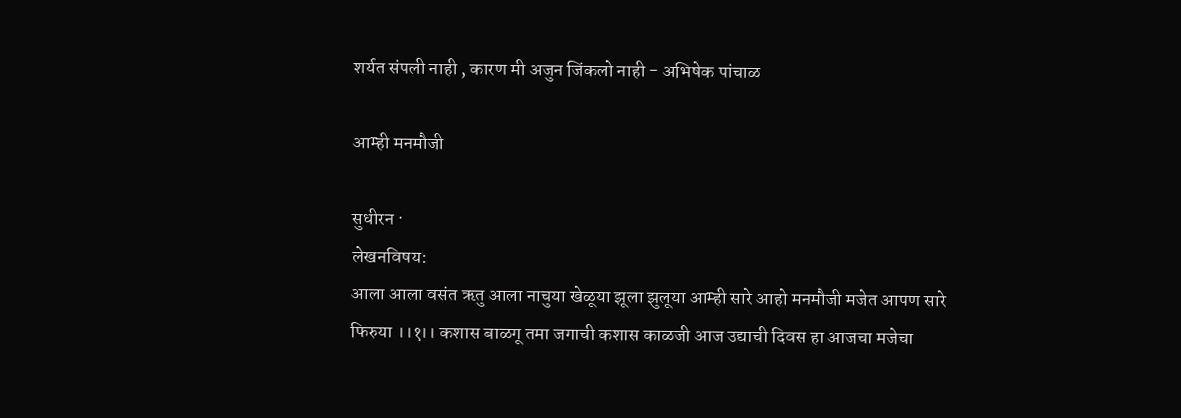शर्यत संपली नाही , कारण मी अजुन जिंकलो नाही - अभिषेक पांचाळ

आम्ही मनमौजी

सुधीरन ·
लेखनविषय:
आला आला वसंत ऋतु आला नाचुया खेळूया झूला झुलूया आम्ही सारे आहो मनमौजी मजेत आपण सारे फिरुया ।।१।। कशास बाळगू तमा जगाची कशास काळजी आज उद्याची दिवस हा आजचा मजेचा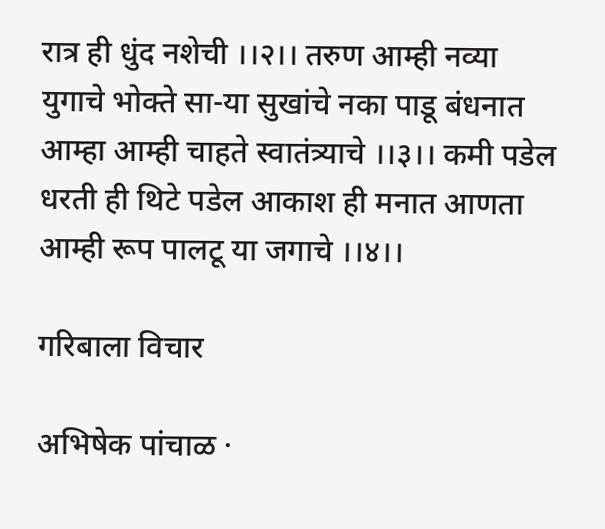रात्र ही धुंद नशेची ।।२।। तरुण आम्ही नव्या युगाचे भोक्ते सा-या सुखांचे नका पाडू बंधनात आम्हा आम्ही चाहते स्वातंत्र्याचे ।।३।। कमी पडेल धरती ही थिटे पडेल आकाश ही मनात आणता आम्ही रूप पालटू या जगाचे ।।४।।

गरिबाला विचार

अभिषेक पांचाळ ·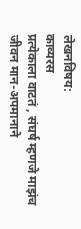लेखनविषय:
काव्यरस
प्रत्येकाला वाटतं , संघर्ष म्हणजे माझंच जीवन मान-अपमानाने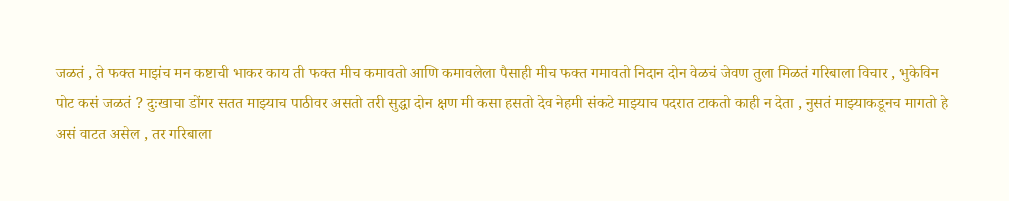जळतं , ते फक्त माझंच मन कष्टाची भाकर काय ती फक्त मीच कमावतो आणि कमावलेला पैसाही मीच फक्त गमावतो निदान दोन वेळचं जेवण तुला मिळतं गरिबाला विचार , भुकेविन पोट कसं जळतं ? दुःखाचा डोंगर सतत माझ्याच पाठीवर असतो तरी सुद्धा दोन क्षण मी कसा हसतो देव नेहमी संकटे माझ्याच पदरात टाकतो काही न देता , नुसतं माझ्याकडूनच मागतो हे असं वाटत असेल , तर गरिबाला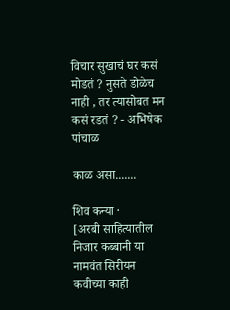विचार सुखाचं घर कसं मोडतं ? नुसते डोळेच नाही , तर त्यासोबत मन कसं रडतं ? - अभिषेक पांचाळ

काळ असा.......

शिव कन्या ·
[अरबी साहित्यातील निजार कब्बानी या नामवंत सिरीयन कवीच्या काही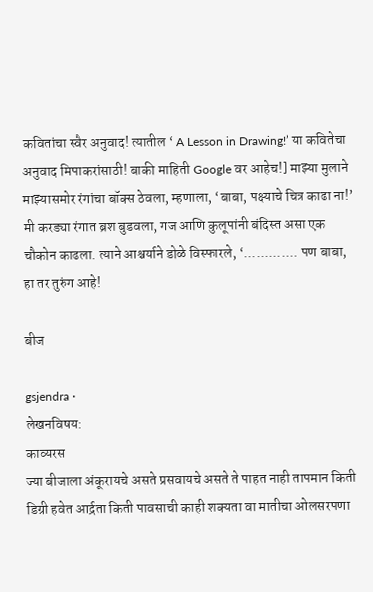कवितांचा स्वैर अनुवाद! त्यातील ‘ A Lesson in Drawing!’ या कवितेचा अनुवाद मिपाकरांसाठी! बाकी माहिती Google वर आहेच!] माझ्या मुलाने माझ्यासमोर रंगांचा बॉक्स ठेवला, म्हणाला, ‘बाबा, पक्ष्याचे चित्र काढा ना!’ मी करड्या रंगात ब्रश बुडवला, गज आणि कुलूपांनी बंदिस्त असा एक चौकोन काढला. त्याने आश्चर्याने डोळे विस्फारले, ‘............. पण बाबा, हा तर तुरुंग आहे!

बीज

gsjendra ·
लेखनविषय:
काव्यरस
ज्या बीजाला अंकूरायचे असते प्रसवायचे असते ते पाहत नाही तापमान किती डिग्री हवेत आर्द्रता किती पावसाची काही शक्यता वा मातीचा ओलसरपणा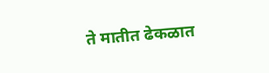ते मातीत ढेकळात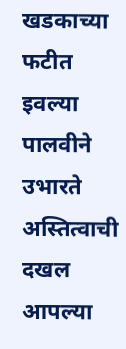खडकाच्या फटीत इवल्या पालवीने उभारते अस्तित्वाची दखल आपल्या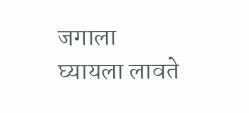जगाला घ्यायला लावते